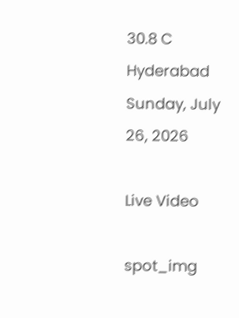30.8 C
Hyderabad
Sunday, July 26, 2026

Live Video

spot_img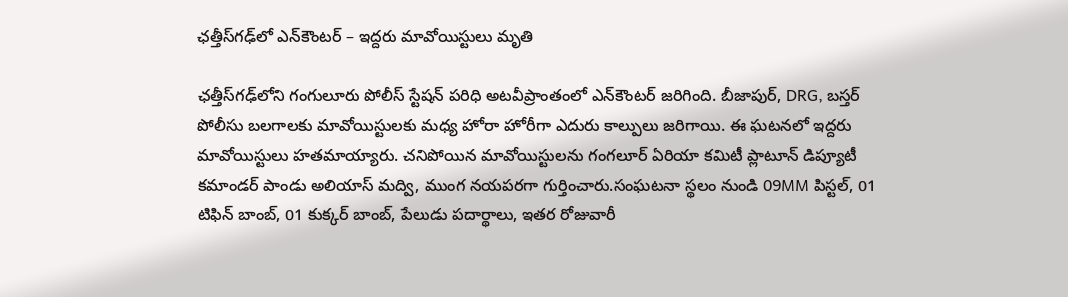ఛత్తీస్‌గఢ్‌లో ఎన్‌కౌంటర్‌ – ఇద్దరు మావోయిస్టులు మృతి

ఛత్తీస్‌గఢ్‌లోని గంగులూరు పోలీస్ స్టేషన్ పరిధి అటవీప్రాంతంలో ఎన్‌కౌంటర్‌ జరిగింది. బీజాపుర్, DRG, బస్తర్ పోలీసు బలగాలకు మావోయిస్టులకు మధ్య హోరా హోరీగా ఎదురు కాల్పులు జరిగాయి. ఈ ఘటనలో ఇద్దరు మావోయిస్టులు హతమాయ్యారు. చనిపోయిన మావోయిస్టులను గంగలూర్ ఏరియా కమిటీ ప్లాటూన్ డిప్యూటీ కమాండర్ పాండు అలియాస్‌ మద్వి, ముంగ నయపరగా గుర్తించారు.సంఘటనా స్థలం నుండి 09MM పిస్టల్, 01 టిఫిన్ బాంబ్, 01 కుక్కర్ బాంబ్, పేలుడు పదార్థాలు, ఇతర రోజువారీ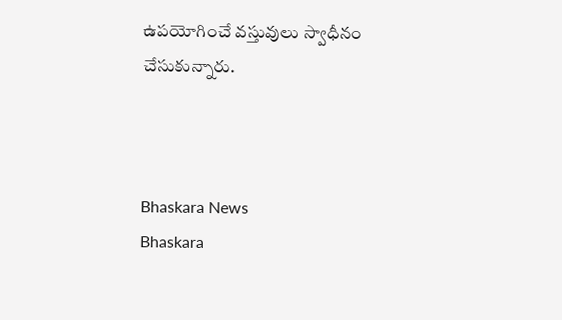ఉపయోగించే వస్తువులు స్వాధీనం చేసుకున్నారు.



Bhaskara News
Bhaskara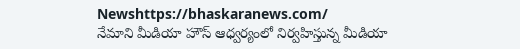Newshttps://bhaskaranews.com/
నేమాని మీడియా హౌస్ ఆధ్వర్యంలో నిర్వహిస్తున్న మీడియా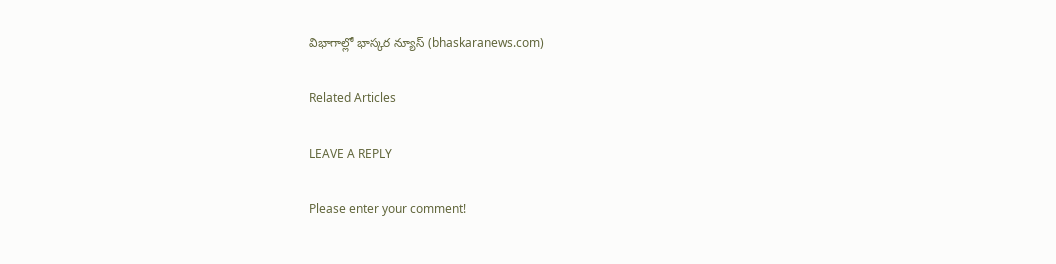విభాగాల్లో భాస్కర న్యూస్ (bhaskaranews.com)

Related Articles

LEAVE A REPLY

Please enter your comment!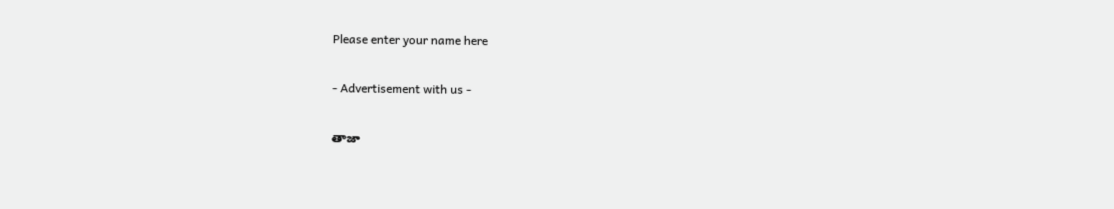Please enter your name here

- Advertisement with us -

తాజా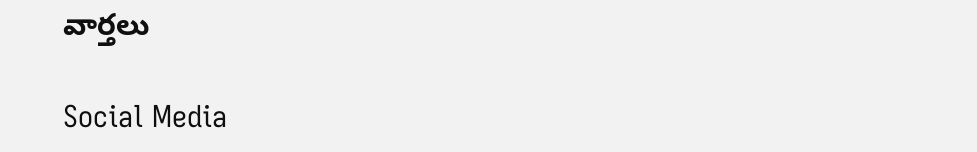వార్తలు

Social Media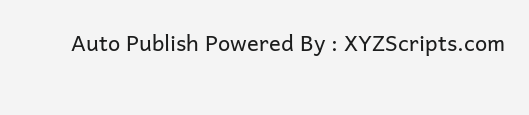Auto Publish Powered By : XYZScripts.com